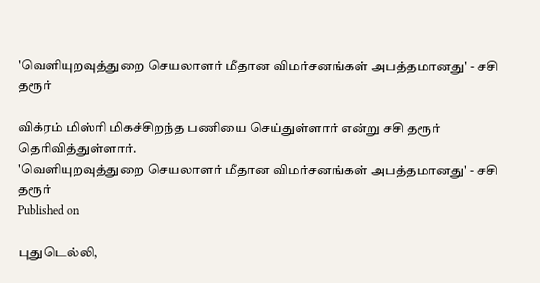'வெளியுறவுத்துறை செயலாளர் மீதான விமர்சனங்கள் அபத்தமானது' - சசி தரூர்

விக்ரம் மிஸ்ரி மிகச்சிறந்த பணியை செய்துள்ளார் என்று சசி தரூர் தெரிவித்துள்ளார்.
'வெளியுறவுத்துறை செயலாளர் மீதான விமர்சனங்கள் அபத்தமானது' - சசி தரூர்
Published on

புதுடெல்லி,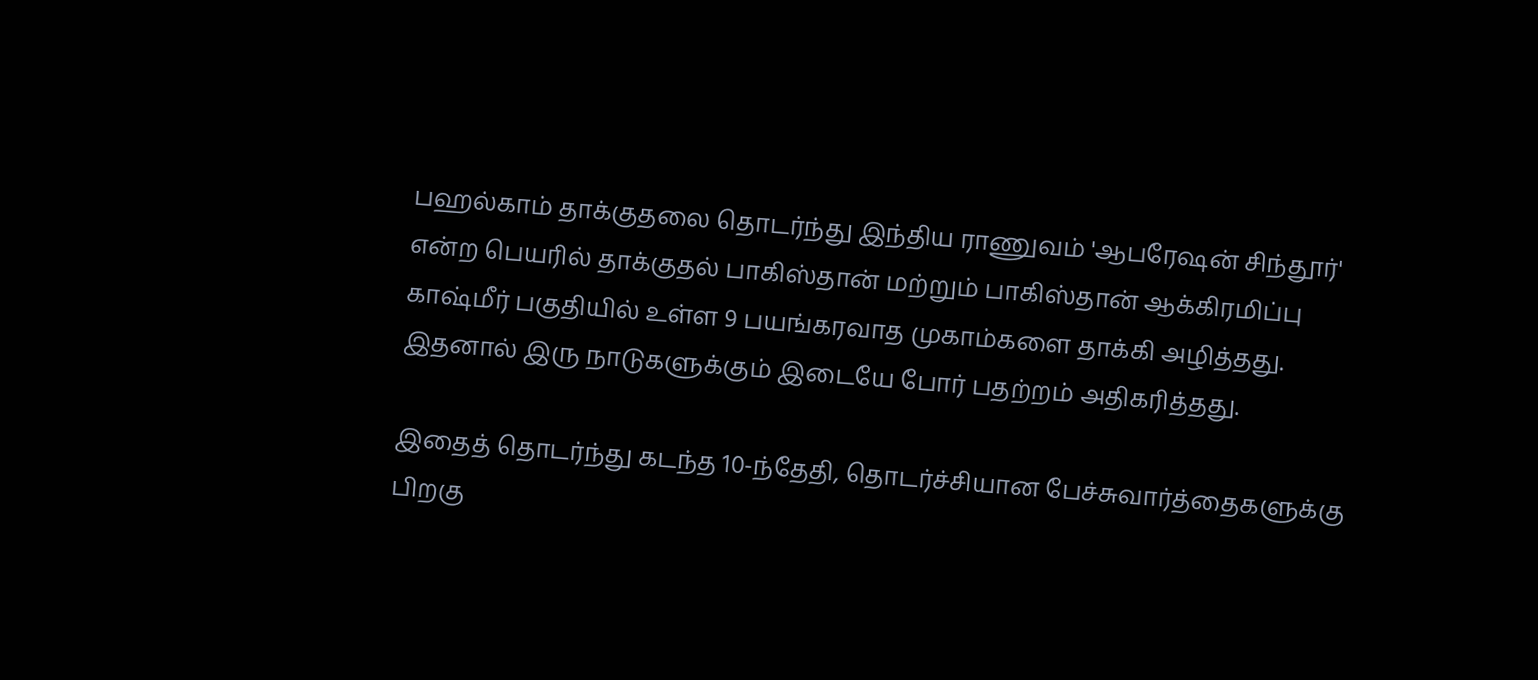பஹல்காம் தாக்குதலை தொடர்ந்து இந்திய ராணுவம் 'ஆபரேஷன் சிந்தூர்' என்ற பெயரில் தாக்குதல் பாகிஸ்தான் மற்றும் பாகிஸ்தான் ஆக்கிரமிப்பு காஷ்மீர் பகுதியில் உள்ள 9 பயங்கரவாத முகாம்களை தாக்கி அழித்தது. இதனால் இரு நாடுகளுக்கும் இடையே போர் பதற்றம் அதிகரித்தது.

இதைத் தொடர்ந்து கடந்த 10-ந்தேதி, தொடர்ச்சியான பேச்சுவார்த்தைகளுக்கு பிறகு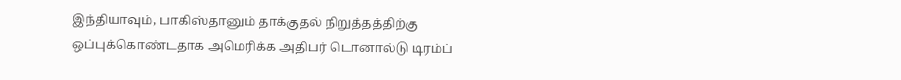இந்தியாவும், பாகிஸ்தானும் தாக்குதல் நிறுத்தத்திற்கு ஒப்புக்கொண்டதாக அமெரிக்க அதிபர் டொனால்டு டிரம்ப்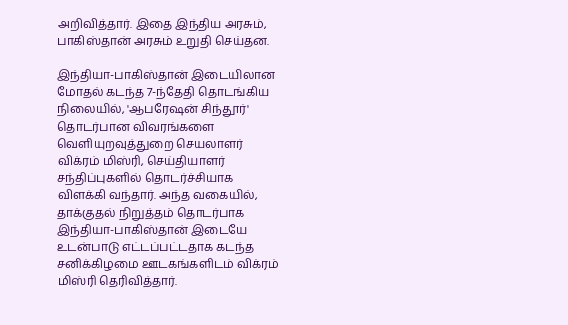அறிவித்தார். இதை இந்திய அரசும், பாகிஸ்தான் அரசும் உறுதி செய்தன.

இந்தியா-பாகிஸ்தான் இடையிலான மோதல் கடந்த 7-ந்தேதி தொடங்கிய நிலையில், 'ஆபரேஷன் சிந்தூர்' தொடர்பான விவரங்களை வெளியுறவுத்துறை செயலாளர் விக்ரம் மிஸ்ரி, செய்தியாளர் சந்திப்புகளில் தொடர்ச்சியாக விளக்கி வந்தார். அந்த வகையில், தாக்குதல் நிறுத்தம் தொடர்பாக இந்தியா-பாகிஸ்தான் இடையே உடன்பாடு எட்டப்பட்டதாக கடந்த சனிக்கிழமை ஊடகங்களிடம் விக்ரம் மிஸ்ரி தெரிவித்தார்.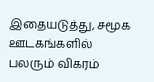இதையடுத்து, சமூக ஊடகங்களில் பலரும் விகரம்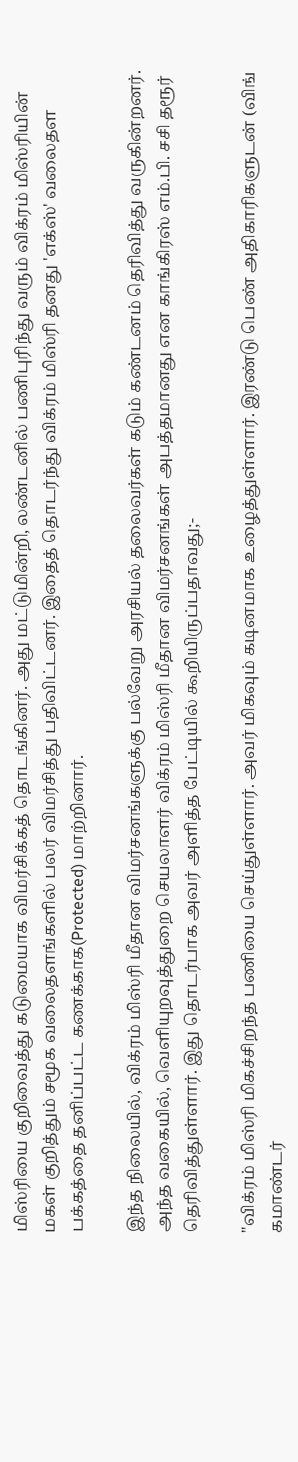மிஸ்ரியை குறிவைத்து கடுமையாக விமர்சிக்கத் தொடங்கினர். அது மட்டுமின்றி, லண்டனில் பணிபுரிந்து வரும் விக்ரம் மிஸ்ரியின் மகள் குறித்தும் சமூக வலைதளங்களில் பலர் விமர்சித்து பதிவிட்டனர். இதைத் தொடர்ந்து விக்ரம் மிஸ்ரி தனது 'எக்ஸ்' வலைதள பக்கத்தை தனிப்பட்ட கணக்காக(Protected) மாற்றினார்.

இந்த நிலையில், விக்ரம் மிஸ்ரி மீதான விமர்சனங்களுக்கு பல்வேறு அரசியல் தலைவர்கள் கடும் கண்டனம் தெரிவித்து வருகின்றனர். அந்த வகையில், வெளியுறவுத்துறை செயலாளர் விக்ரம் மிஸ்ரி மீதான விமர்சனங்கள் அபத்தமானது என காங்கிரஸ் எம்.பி. சசி தரூர் தெரிவித்துள்ளார். இது தொடர்பாக அவர் அளித்த பேட்டியில் கூறியிருப்பதாவது;-

"விக்ரம் மிஸ்ரி மிகச்சிறந்த பணியை செய்துள்ளார். அவர் மிகவும் கடினமாக உழைத்துள்ளார். இரண்டு பெண் அதிகாரிகளுடன் (விங் கமாண்டர்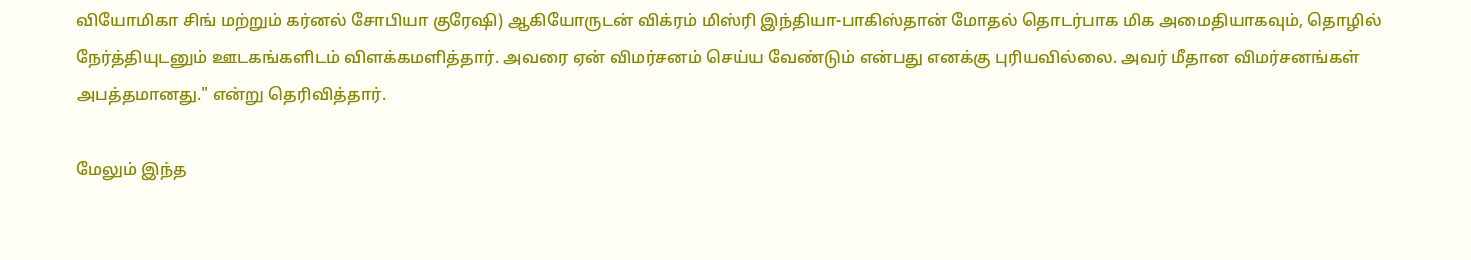வியோமிகா சிங் மற்றும் கர்னல் சோபியா குரேஷி) ஆகியோருடன் விக்ரம் மிஸ்ரி இந்தியா-பாகிஸ்தான் மோதல் தொடர்பாக மிக அமைதியாகவும், தொழில் நேர்த்தியுடனும் ஊடகங்களிடம் விளக்கமளித்தார். அவரை ஏன் விமர்சனம் செய்ய வேண்டும் என்பது எனக்கு புரியவில்லை. அவர் மீதான விமர்சனங்கள் அபத்தமானது." என்று தெரிவித்தார்.

மேலும் இந்த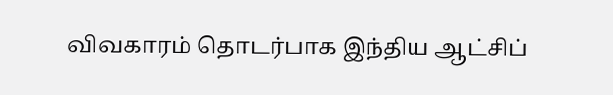விவகாரம் தொடர்பாக இந்திய ஆட்சிப்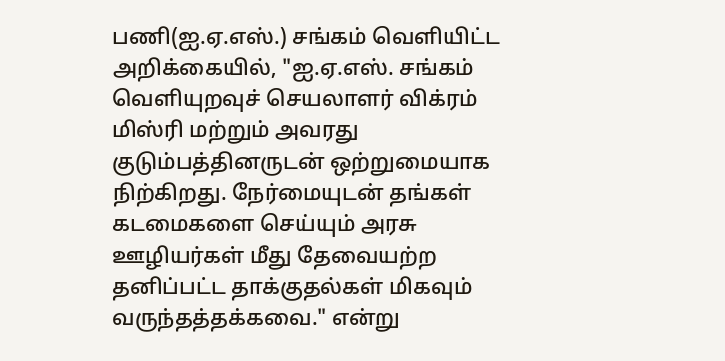பணி(ஐ.ஏ.எஸ்.) சங்கம் வெளியிட்ட அறிக்கையில், "ஐ.ஏ.எஸ். சங்கம் வெளியுறவுச் செயலாளர் விக்ரம் மிஸ்ரி மற்றும் அவரது குடும்பத்தினருடன் ஒற்றுமையாக நிற்கிறது. நேர்மையுடன் தங்கள் கடமைகளை செய்யும் அரசு ஊழியர்கள் மீது தேவையற்ற தனிப்பட்ட தாக்குதல்கள் மிகவும் வருந்தத்தக்கவை." என்று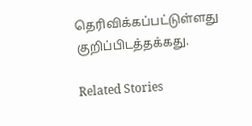தெரிவிக்கப்பட்டுள்ளது குறிப்பிடத்தக்கது.

Related Stories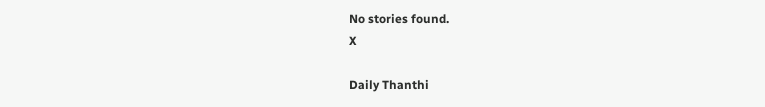No stories found.
X

Daily Thanthi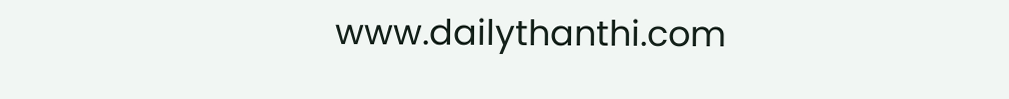www.dailythanthi.com